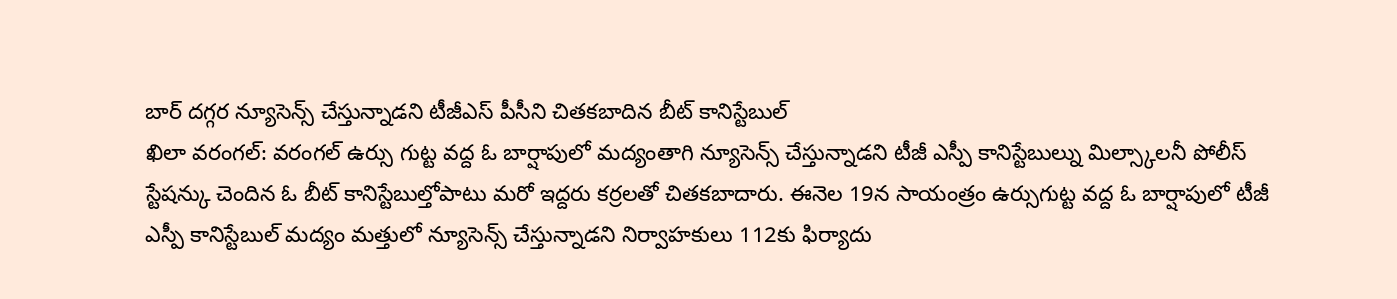బార్ దగ్గర న్యూసెన్స్ చేస్తున్నాడని టీజీఎస్ పీసీని చితకబాదిన బీట్ కానిస్టేబుల్
ఖిలా వరంగల్: వరంగల్ ఉర్సు గుట్ట వద్ద ఓ బార్షాపులో మద్యంతాగి న్యూసెన్స్ చేస్తున్నాడని టీజీ ఎస్పీ కానిస్టేబుల్ను మిల్స్కాలనీ పోలీస్ స్టేషన్కు చెందిన ఓ బీట్ కానిస్టేబుల్తోపాటు మరో ఇద్దరు కర్రలతో చితకబాదారు. ఈనెల 19న సాయంత్రం ఉర్సుగుట్ట వద్ద ఓ బార్షాపులో టీజీ ఎస్పీ కానిస్టేబుల్ మద్యం మత్తులో న్యూసెన్స్ చేస్తున్నాడని నిర్వాహకులు 112కు ఫిర్యాదు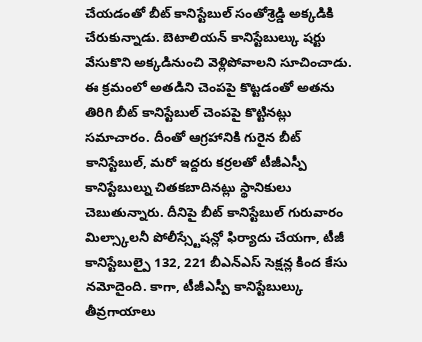చేయడంతో బీట్ కానిస్టేబుల్ సంతోశ్రెడ్డి అక్కడికి చేరుకున్నాడు. బెటాలియన్ కానిస్టేబుల్కు షర్టు వేసుకొని అక్కడినుంచి వెళ్లిపోవాలని సూచించాడు. ఈ క్రమంలో అతడిని చెంపపై కొట్టడంతో అతను తిరిగి బీట్ కానిస్టేబుల్ చెంపపై కొట్టినట్లు సమాచారం. దీంతో ఆగ్రహానికి గురైన బీట్ కానిస్టేబుల్, మరో ఇద్దరు కర్రలతో టీజీఎస్పీ కానిస్టేబుల్ను చితకబాదినట్లు స్థానికులు చెబుతున్నారు. దీనిపై బీట్ కానిస్టేబుల్ గురువారం మిల్స్కాలనీ పోలీస్స్టేషన్లో ఫిర్యాదు చేయగా, టీజీ కానిస్టేబుల్పై 132, 221 బీఎన్ఎస్ సెక్షన్ల కింద కేసు నమోదైంది. కాగా, టీజీఎస్పీ కానిస్టేబుల్కు తీవ్రగాయాలు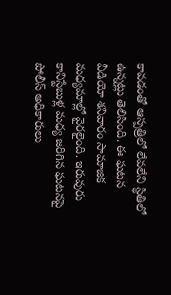కావడంతో ఆస్పత్రిలో లేవలేని స్థితిలో ఉన్నట్లు తెలిసింది. ఈ ఘటన వీడియో శనివారం సామాజిక మధ్యమాల్లో వైరలైంది. ఇరువురు కానిస్టేబుళ్ల మధ్య జరిగిన ఘటనపై పోలీస్ అధికారులు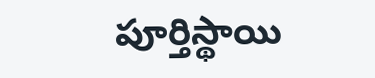పూర్తిస్థాయి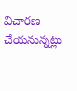విచారణ చేయనున్నట్లు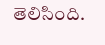తెలిసింది.